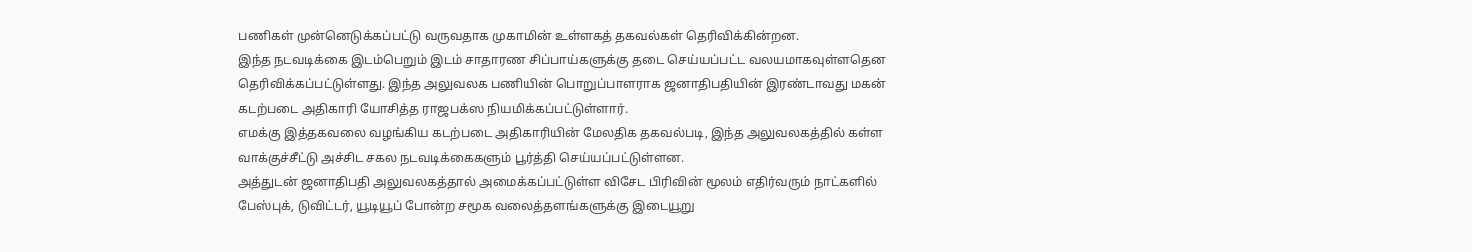பணிகள் முன்னெடுக்கப்பட்டு வருவதாக முகாமின் உள்ளகத் தகவல்கள் தெரிவிக்கின்றன.
இந்த நடவடிக்கை இடம்பெறும் இடம் சாதாரண சிப்பாய்களுக்கு தடை செய்யப்பட்ட வலயமாகவுள்ளதென தெரிவிக்கப்பட்டுள்ளது. இந்த அலுவலக பணியின் பொறுப்பாளராக ஜனாதிபதியின் இரண்டாவது மகன் கடற்படை அதிகாரி யோசித்த ராஜபக்ஸ நியமிக்கப்பட்டுள்ளார்.
எமக்கு இத்தகவலை வழங்கிய கடற்படை அதிகாரியின் மேலதிக தகவல்படி, இந்த அலுவலகத்தில் கள்ள வாக்குச்சீட்டு அச்சிட சகல நடவடிக்கைகளும் பூர்த்தி செய்யப்பட்டுள்ளன.
அத்துடன் ஜனாதிபதி அலுவலகத்தால் அமைக்கப்பட்டுள்ள விசேட பிரிவின் மூலம் எதிர்வரும் நாட்களில் பேஸ்புக், டுவிட்டர், யூடியூப் போன்ற சமூக வலைத்தளங்களுக்கு இடையூறு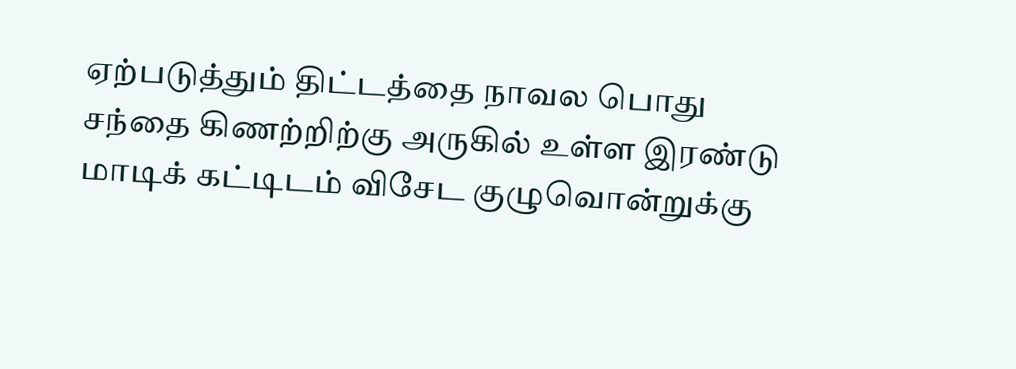ஏற்படுத்தும் திட்டத்தை நாவல பொது சந்தை கிணற்றிற்கு அருகில் உள்ள இரண்டு மாடிக் கட்டிடம் விசேட குழுவொன்றுக்கு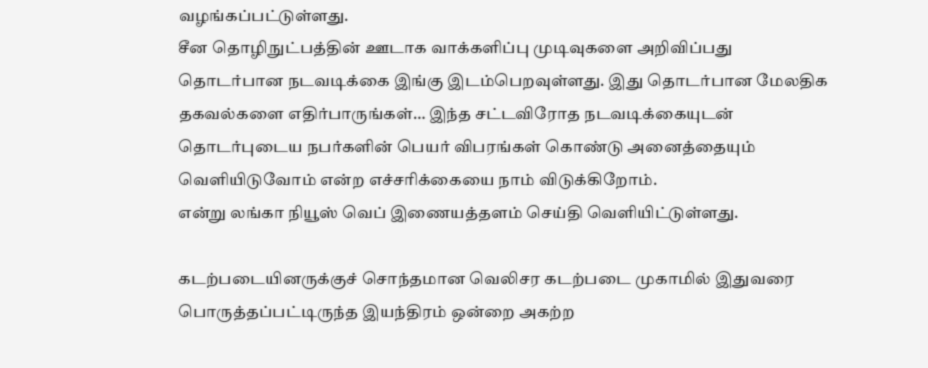வழங்கப்பட்டுள்ளது.
சீன தொழிநுட்பத்தின் ஊடாக வாக்களிப்பு முடிவுகளை அறிவிப்பது தொடர்பான நடவடிக்கை இங்கு இடம்பெறவுள்ளது. இது தொடர்பான மேலதிக தகவல்களை எதிர்பாருங்கள்… இந்த சட்டவிரோத நடவடிக்கையுடன் தொடர்புடைய நபர்களின் பெயர் விபரங்கள் கொண்டு அனைத்தையும் வெளியிடுவோம் என்ற எச்சரிக்கையை நாம் விடுக்கிறோம்.
என்று லங்கா நியூஸ் வெப் இணையத்தளம் செய்தி வெளியிட்டுள்ளது.

கடற்படையினருக்குச் சொந்தமான வெலிசர கடற்படை முகாமில் இதுவரை பொருத்தப்பட்டிருந்த இயந்திரம் ஒன்றை அகற்ற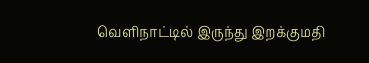வெளிநாட்டில் இருந்து இறக்குமதி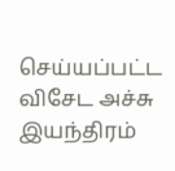செய்யப்பட்ட விசேட அச்சு இயந்திரம்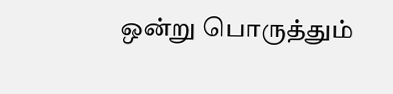ஒன்று பொருத்தும்